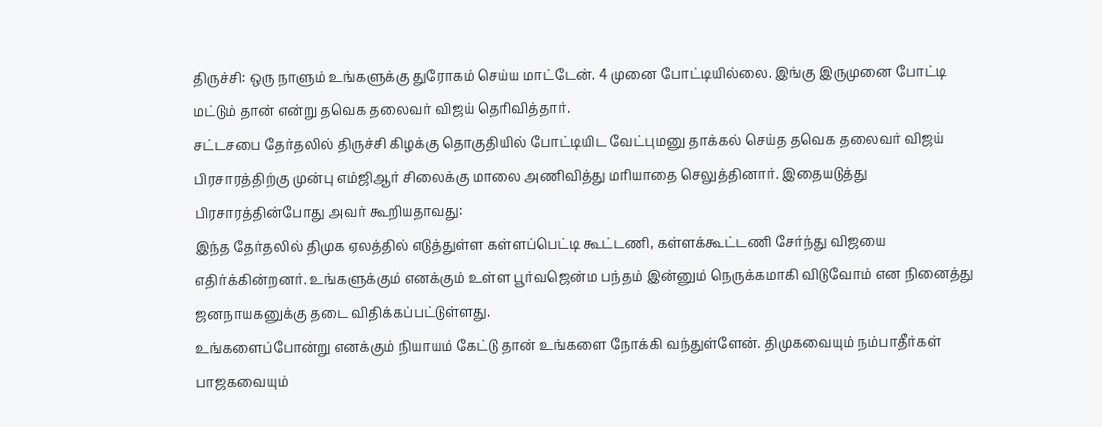திருச்சி: ஒரு நாளும் உங்களுக்கு துரோகம் செய்ய மாட்டேன். 4 முனை போட்டியில்லை. இங்கு இருமுனை போட்டி மட்டும் தான் என்று தவெக தலைவர் விஜய் தெரிவித்தார்.
சட்டசபை தேர்தலில் திருச்சி கிழக்கு தொகுதியில் போட்டியிட வேட்புமனு தாக்கல் செய்த தவெக தலைவர் விஜய் பிரசாரத்திற்கு முன்பு எம்ஜிஆர் சிலைக்கு மாலை அணிவித்து மரியாதை செலுத்தினார். இதையடுத்து பிரசாரத்தின்போது அவர் கூறியதாவது:
இந்த தேர்தலில் திமுக ஏலத்தில் எடுத்துள்ள கள்ளப்பெட்டி கூட்டணி, கள்ளக்கூட்டணி சேர்ந்து விஜயை எதிர்க்கின்றனர். உங்களுக்கும் எனக்கும் உள்ள பூர்வஜென்ம பந்தம் இன்னும் நெருக்கமாகி விடுவோம் என நினைத்து ஜனநாயகனுக்கு தடை விதிக்கப்பட்டுள்ளது.
உங்களைப்போன்று எனக்கும் நியாயம் கேட்டு தான் உங்களை நோக்கி வந்துள்ளேன். திமுகவையும் நம்பாதீர்கள் பாஜகவையும்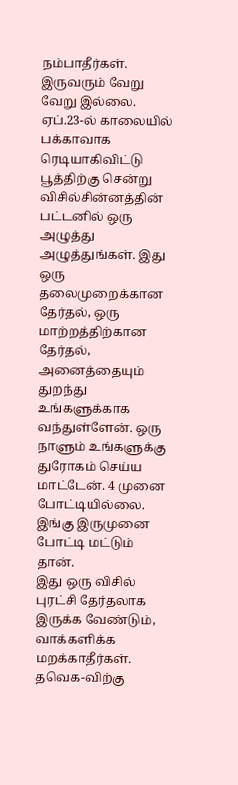நம்பாதீர்கள். இருவரும் வேறு வேறு இல்லை.
ஏப்.23-ல் காலையில் பக்காவாக ரெடியாகிவிட்டு பூத்திற்கு சென்று விசில்சின்னத்தின் பட்டனில் ஒரு அழுத்து அழுத்துங்கள். இது ஒரு தலைமுறைக்கான தேர்தல், ஒரு மாற்றத்திற்கான தேர்தல், அனைத்தையும் துறந்து உங்களுக்காக வந்துள்ளேன். ஒரு நாளும் உங்களுக்கு துரோகம் செய்ய மாட்டேன். 4 முனை போட்டியில்லை. இங்கு இருமுனை போட்டி மட்டும் தான்.
இது ஒரு விசில் புரட்சி தேர்தலாக இருக்க வேண்டும், வாக்களிக்க மறக்காதீர்கள். தவெக-விற்கு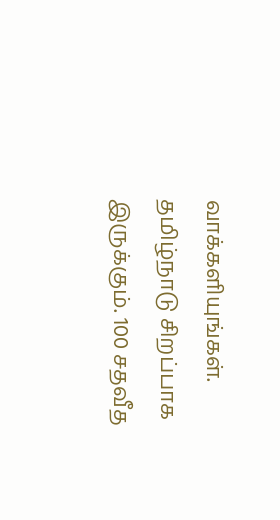வாக்களியுங்கள். தமிழ்நாடு சிறப்பாக இருக்கும். 100 சதவீத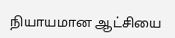நியாயமான ஆட்சியை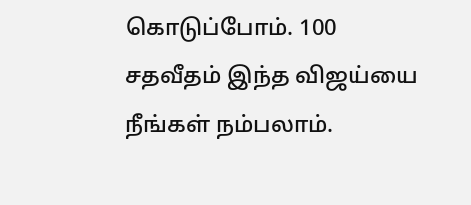கொடுப்போம். 100 சதவீதம் இந்த விஜய்யை நீங்கள் நம்பலாம்.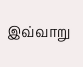இவ்வாறு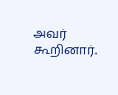அவர் கூறினார்.